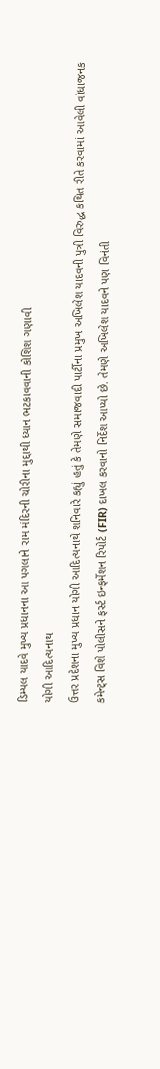ડિમ્પલ યાદવે મુખ્ય પ્રધાનના આ પગલાને રામ મંદિરની ચોરીના મુદ્દાથી ધ્યાન ભટકાવવાની કોશિશ ગણાવી
યોગી આદિત્યનાથ
ઉત્તર પ્રદેશના મુખ્ય પ્રધાન યોગી આદિત્યનાથે શનિવારે કહ્યું હતું કે તેમણે સમાજવાદી પાર્ટીના પ્રમુખ અખિલેશ યાદવની પુત્રી વિરુદ્ધ કથિત રીતે કરવામાં આવેલી વાંધાજનક કમેન્ટ્સ વિશે પોલીસને ફર્સ્ટ ઇન્ફર્મેશન રિપોર્ટ (FIR) દાખલ કરવાનો નિર્દેશ આપ્યો છે. તેમણે અખિલેશ યાદવને પણ વિનંતી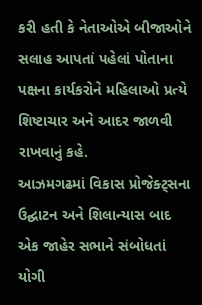કરી હતી કે નેતાઓએ બીજાઓને સલાહ આપતાં પહેલાં પોતાના પક્ષના કાર્યકરોને મહિલાઓ પ્રત્યે શિષ્ટાચાર અને આદર જાળવી રાખવાનું કહે.
આઝમગઢમાં વિકાસ પ્રોજેક્ટ્સના ઉદ્ઘાટન અને શિલાન્યાસ બાદ એક જાહેર સભાને સંબોધતાં યોગી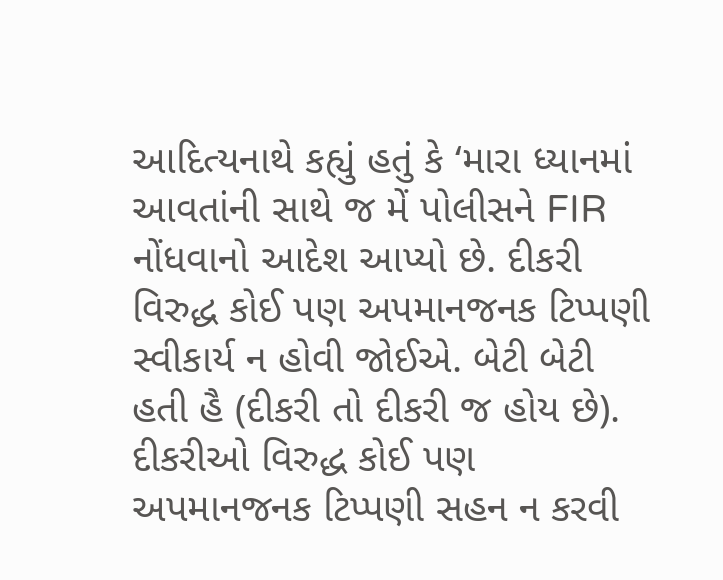આદિત્યનાથે કહ્યું હતું કે ‘મારા ધ્યાનમાં આવતાંની સાથે જ મેં પોલીસને FIR નોંધવાનો આદેશ આપ્યો છે. દીકરી વિરુદ્ધ કોઈ પણ અપમાનજનક ટિપ્પણી સ્વીકાર્ય ન હોવી જોઈએ. બેટી બેટી હતી હૈ (દીકરી તો દીકરી જ હોય છે). દીકરીઓ વિરુદ્ધ કોઈ પણ અપમાનજનક ટિપ્પણી સહન ન કરવી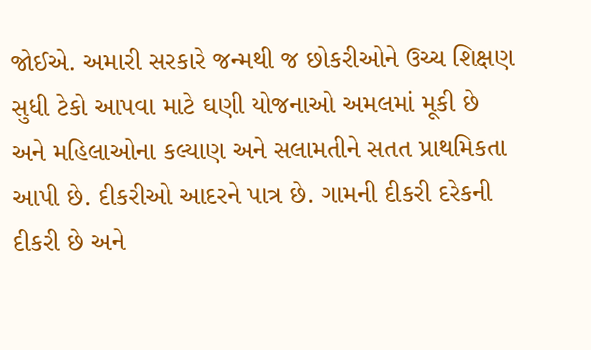જોઈએ. અમારી સરકારે જન્મથી જ છોકરીઓને ઉચ્ચ શિક્ષણ સુધી ટેકો આપવા માટે ઘણી યોજનાઓ અમલમાં મૂકી છે અને મહિલાઓના કલ્યાણ અને સલામતીને સતત પ્રાથમિકતા આપી છે. દીકરીઓ આદરને પાત્ર છે. ગામની દીકરી દરેકની દીકરી છે અને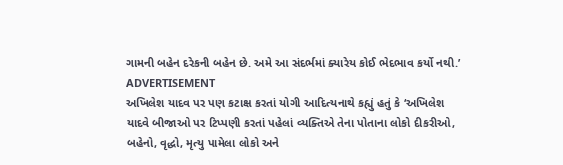ગામની બહેન દરેકની બહેન છે. અમે આ સંદર્ભમાં ક્યારેય કોઈ ભેદભાવ કર્યો નથી.’
ADVERTISEMENT
અખિલેશ યાદવ પર પણ કટાક્ષ કરતાં યોગી આદિત્યનાથે કહ્યું હતું કે ‘અખિલેશ યાદવે બીજાઓ પર ટિપ્પણી કરતાં પહેલાં વ્યક્તિએ તેના પોતાના લોકો દીકરીઓ, બહેનો, વૃદ્ધો, મૃત્યુ પામેલા લોકો અને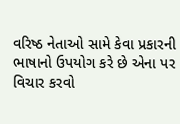વરિષ્ઠ નેતાઓ સામે કેવા પ્રકારની ભાષાનો ઉપયોગ કરે છે એના પર વિચાર કરવો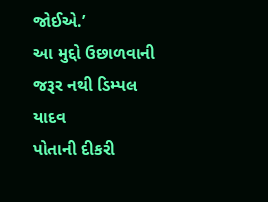જોઈએ.’
આ મુદ્દો ઉછાળવાની જરૂર નથી ડિમ્પલ યાદવ
પોતાની દીકરી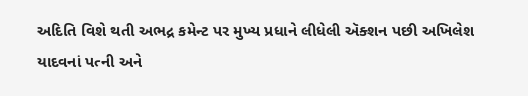અદિતિ વિશે થતી અભદ્ર કમેન્ટ પર મુખ્ય પ્રધાને લીધેલી ઍક્શન પછી અખિલેશ યાદવનાં પત્ની અને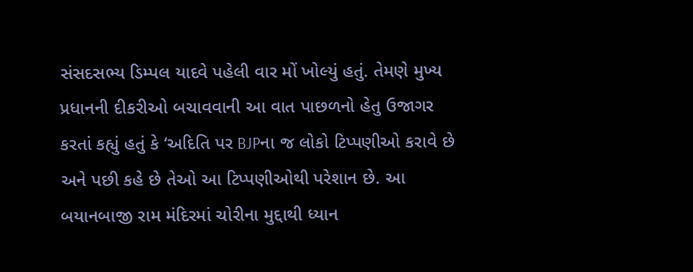સંસદસભ્ય ડિમ્પલ યાદવે પહેલી વાર મોં ખોલ્યું હતું. તેમણે મુખ્ય પ્રધાનની દીકરીઓ બચાવવાની આ વાત પાછળનો હેતુ ઉજાગર કરતાં કહ્યું હતું કે ‘અદિતિ પર BJPના જ લોકો ટિપ્પણીઓ કરાવે છે અને પછી કહે છે તેઓ આ ટિપ્પણીઓથી પરેશાન છે. આ બયાનબાજી રામ મંદિરમાં ચોરીના મુદ્દાથી ધ્યાન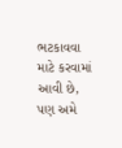ભટકાવવા માટે કરવામાં આવી છે, પણ અમે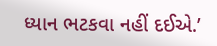ધ્યાન ભટકવા નહીં દઈએ.’